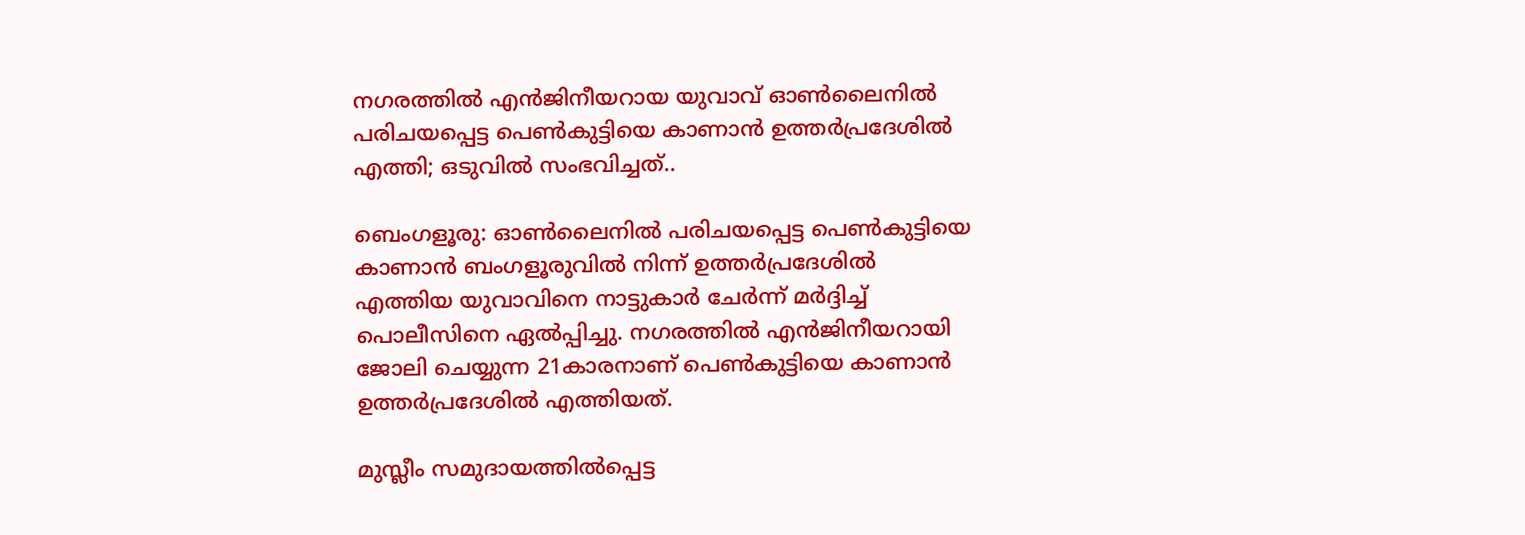നഗരത്തിൽ എൻജിനീയറായ യുവാവ് ഓണ്‍ലൈനില്‍ പരിചയപ്പെട്ട പെണ്‍കുട്ടിയെ കാണാന്‍ ഉത്തര്‍പ്രദേശില്‍ എത്തി; ഒടുവിൽ സംഭവിച്ചത്..

ബെംഗളൂരു: ഓണ്‍ലൈനില്‍ പരിചയപ്പെട്ട പെണ്‍കുട്ടിയെ കാണാന്‍ ബംഗളൂരുവില്‍ നിന്ന് ഉത്തര്‍പ്രദേശില്‍ എത്തിയ യുവാവിനെ നാട്ടുകാര്‍ ചേര്‍ന്ന് മര്‍ദ്ദിച്ച് പൊലീസിനെ ഏല്‍പ്പിച്ചു. നഗരത്തിൽ എന്‍ജിനീയറായി ജോലി ചെയ്യുന്ന 21കാരനാണ് പെണ്‍കുട്ടിയെ കാണാന്‍ ഉത്തര്‍പ്രദേശില്‍ എത്തിയത്.

മുസ്ലീം സമുദായത്തില്‍പ്പെട്ട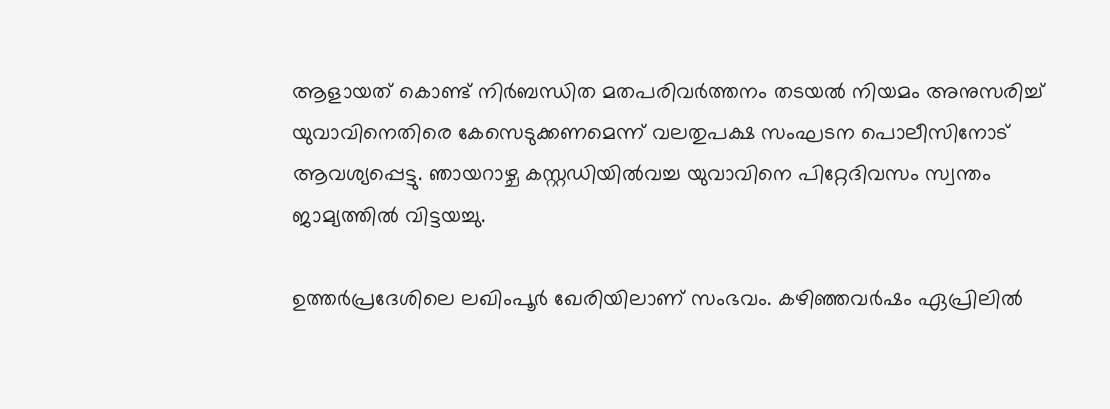ആളായത് കൊണ്ട് നിര്‍ബന്ധിത മതപരിവര്‍ത്തനം തടയല്‍ നിയമം അനുസരിച്ച് യുവാവിനെതിരെ കേസെടുക്കണമെന്ന് വലതുപക്ഷ സംഘടന പൊലീസിനോട് ആവശ്യപ്പെട്ടു. ഞായറാഴ്ച കസ്റ്റഡിയില്‍വച്ച യുവാവിനെ പിറ്റേദിവസം സ്വന്തം ജാമ്യത്തില്‍ വിട്ടയച്ചു.

ഉത്തര്‍പ്രദേശിലെ ലഖിംപൂര്‍ ഖേരിയിലാണ് സംഭവം. കഴിഞ്ഞവര്‍ഷം ഏപ്രിലില്‍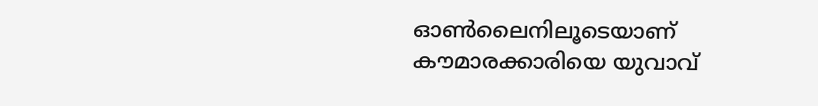ഓണ്‍ലൈനിലൂടെയാണ് കൗമാരക്കാരിയെ യുവാവ്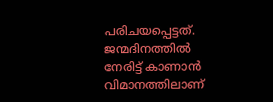പരിചയപ്പെട്ടത്. ജന്മദിനത്തില്‍ നേരിട്ട് കാണാന്‍ വിമാനത്തിലാണ്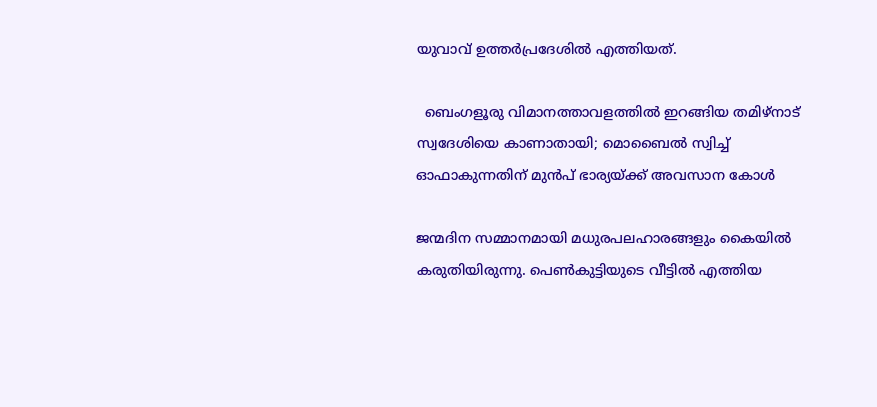യുവാവ് ഉത്തര്‍പ്രദേശില്‍ എത്തിയത്.

  ബെംഗളൂരു വിമാനത്താവളത്തിൽ ഇറങ്ങിയ തമിഴ്‌നാട് സ്വദേശിയെ കാണാതായി; മൊബൈൽ സ്വിച്ച് ഓഫാകുന്നതിന് മുൻപ് ഭാര്യയ്ക്ക് അവസാന കോൾ

ജന്മദിന സമ്മാനമായി മധുരപലഹാരങ്ങളും കൈയില്‍ കരുതിയിരുന്നു. പെണ്‍കുട്ടിയുടെ വീട്ടില്‍ എത്തിയ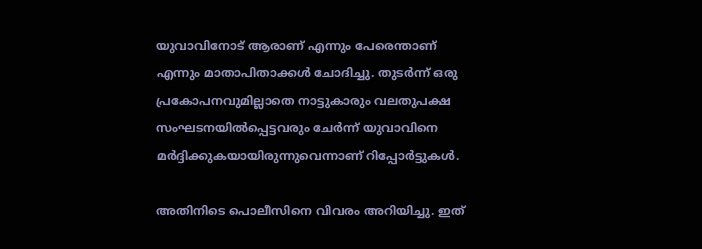യുവാവിനോട് ആരാണ് എന്നും പേരെന്താണ് എന്നും മാതാപിതാക്കള്‍ ചോദിച്ചു. തുടര്‍ന്ന് ഒരു പ്രകോപനവുമില്ലാതെ നാട്ടുകാരും വലതുപക്ഷ സംഘടനയില്‍പ്പെട്ടവരും ചേര്‍ന്ന് യുവാവിനെ മര്‍ദ്ദിക്കുകയായിരുന്നുവെന്നാണ് റിപ്പോര്‍ട്ടുകള്‍.

അതിനിടെ പൊലീസിനെ വിവരം അറിയിച്ചു. ഇത്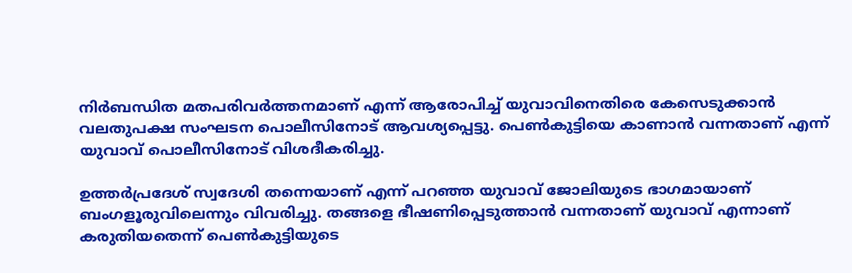നിര്‍ബന്ധിത മതപരിവര്‍ത്തനമാണ് എന്ന് ആരോപിച്ച് യുവാവിനെതിരെ കേസെടുക്കാന്‍ വലതുപക്ഷ സംഘടന പൊലീസിനോട് ആവശ്യപ്പെട്ടു. പെണ്‍കുട്ടിയെ കാണാന്‍ വന്നതാണ് എന്ന് യുവാവ് പൊലീസിനോട് വിശദീകരിച്ചു.

ഉത്തര്‍പ്രദേശ് സ്വദേശി തന്നെയാണ് എന്ന് പറഞ്ഞ യുവാവ് ജോലിയുടെ ഭാഗമായാണ് ബംഗളൂരുവിലെന്നും വിവരിച്ചു. തങ്ങളെ ഭീഷണിപ്പെടുത്താന്‍ വന്നതാണ് യുവാവ് എന്നാണ് കരുതിയതെന്ന് പെണ്‍കുട്ടിയുടെ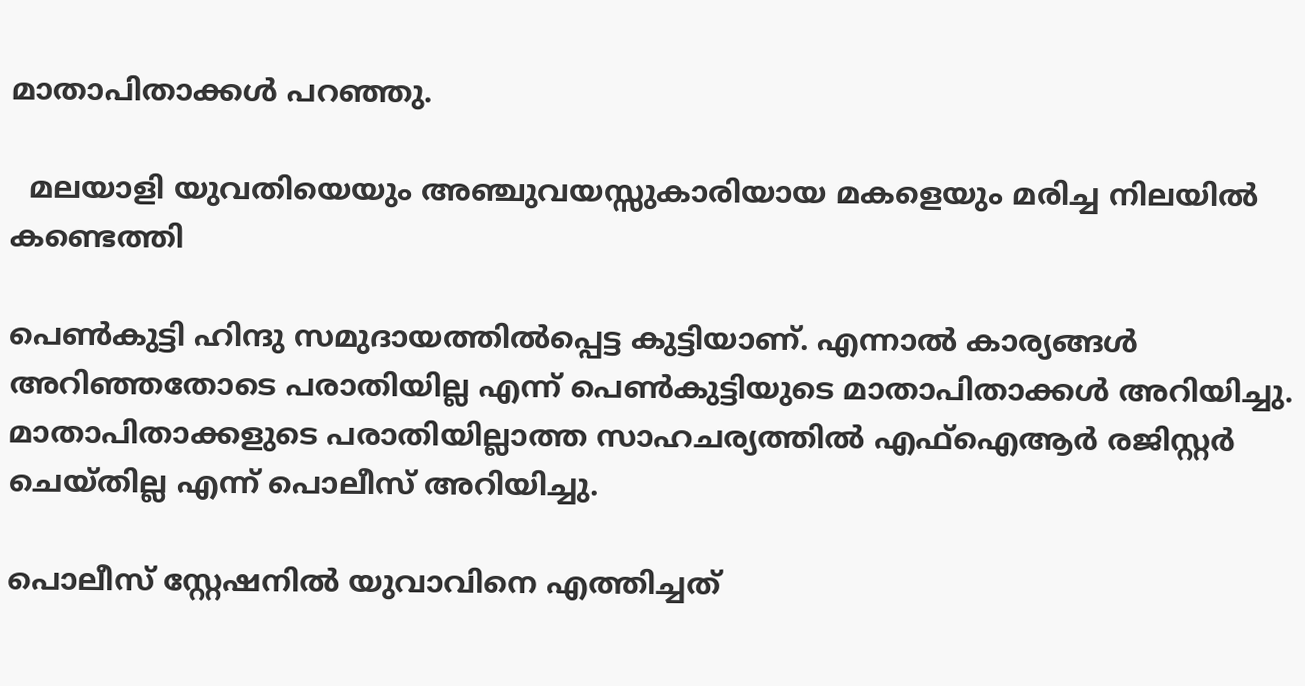മാതാപിതാക്കള്‍ പറഞ്ഞു.

  മലയാളി യുവതിയെയും അഞ്ചുവയസ്സുകാരിയായ മകളെയും മരിച്ച നിലയിൽ കണ്ടെത്തി

പെണ്‍കുട്ടി ഹിന്ദു സമുദായത്തില്‍പ്പെട്ട കുട്ടിയാണ്. എന്നാല്‍ കാര്യങ്ങള്‍ അറിഞ്ഞതോടെ പരാതിയില്ല എന്ന് പെണ്‍കുട്ടിയുടെ മാതാപിതാക്കള്‍ അറിയിച്ചു. മാതാപിതാക്കളുടെ പരാതിയില്ലാത്ത സാഹചര്യത്തില്‍ എഫ്‌ഐആര്‍ രജിസ്റ്റര്‍ ചെയ്തില്ല എന്ന് പൊലീസ് അറിയിച്ചു.

പൊലീസ് സ്റ്റേഷനില്‍ യുവാവിനെ എത്തിച്ചത്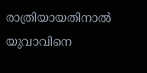രാത്രിയായതിനാല്‍ യുവാവിനെ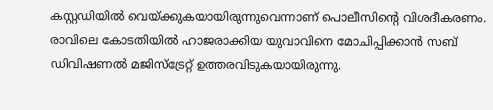കസ്റ്റഡിയില്‍ വെയ്ക്കുകയായിരുന്നുവെന്നാണ് പൊലീസിന്റെ വിശദീകരണം. രാവിലെ കോടതിയില്‍ ഹാജരാക്കിയ യുവാവിനെ മോചിപ്പിക്കാന്‍ സബ് ഡിവിഷണല്‍ മജിസ്‌ട്രേറ്റ് ഉത്തരവിടുകയായിരുന്നു.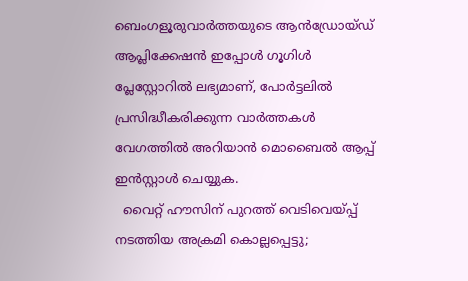ബെംഗളൂരുവാർത്തയുടെ ആൻഡ്രോയ്ഡ് ആപ്ലിക്കേഷൻ ഇപ്പോൾ ഗൂഗിൾ പ്ലേസ്റ്റോറിൽ ലഭ്യമാണ്, പോർട്ടലിൽ പ്രസിദ്ധീകരിക്കുന്ന വാർത്തകൾ വേഗത്തിൽ അറിയാൻ മൊബൈൽ ആപ്പ് ഇൻസ്റ്റാൾ ചെയ്യുക.
  വൈറ്റ് ഹൗസിന് പുറത്ത് വെടിവെയ്പ്പ് നടത്തിയ അക്രമി കൊല്ലപ്പെട്ടു;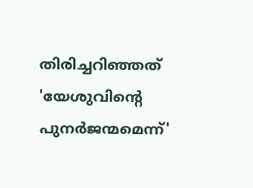തിരിച്ചറിഞ്ഞത് 'യേശുവിന്റെ പുനർജന്മമെന്ന്'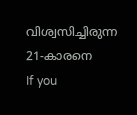വിശ്വസിച്ചിരുന്ന 21-കാരനെ
If you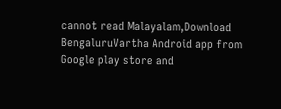cannot read Malayalam,Download BengaluruVartha Android app from Google play store and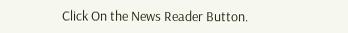Click On the News Reader Button.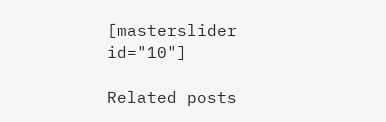[masterslider id="10"]

Related posts